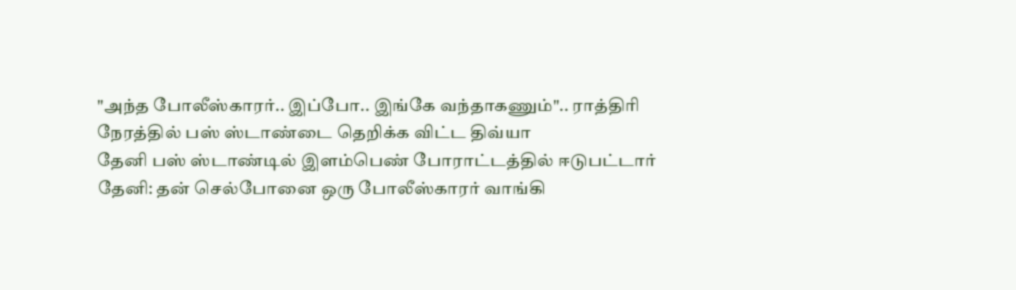"அந்த போலீஸ்காரர்.. இப்போ.. இங்கே வந்தாகணும்".. ராத்திரி நேரத்தில் பஸ் ஸ்டாண்டை தெறிக்க விட்ட திவ்யா
தேனி பஸ் ஸ்டாண்டில் இளம்பெண் போராட்டத்தில் ஈடுபட்டார்
தேனி: தன் செல்போனை ஒரு போலீஸ்காரர் வாங்கி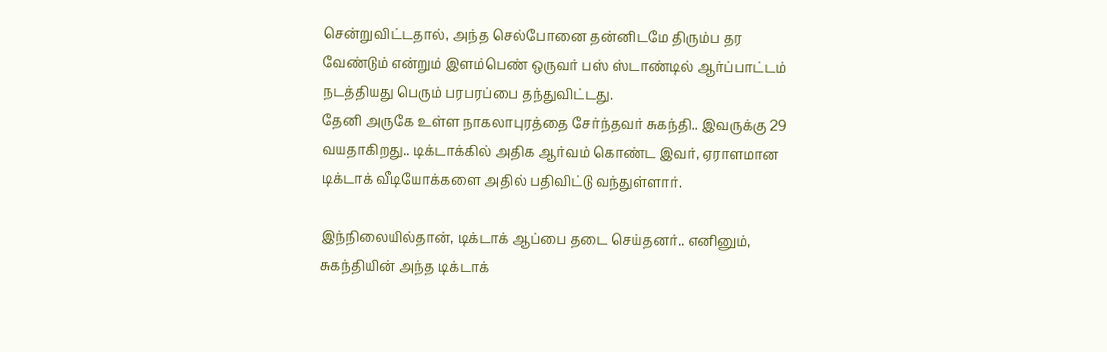சென்றுவிட்டதால், அந்த செல்போனை தன்னிடமே திரும்ப தர வேண்டும் என்றும் இளம்பெண் ஒருவர் பஸ் ஸ்டாண்டில் ஆர்ப்பாட்டம் நடத்தியது பெரும் பரபரப்பை தந்துவிட்டது.
தேனி அருகே உள்ள நாகலாபுரத்தை சேர்ந்தவர் சுகந்தி.. இவருக்கு 29 வயதாகிறது.. டிக்டாக்கில் அதிக ஆர்வம் கொண்ட இவர், ஏராளமான டிக்டாக் வீடியோக்களை அதில் பதிவிட்டு வந்துள்ளார்.

இந்நிலையில்தான், டிக்டாக் ஆப்பை தடை செய்தனர்.. எனினும், சுகந்தியின் அந்த டிக்டாக்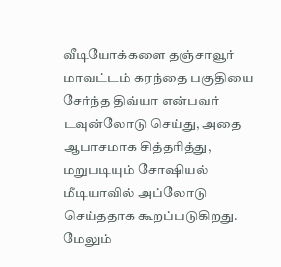வீடியோக்களை தஞ்சாவூர் மாவட்டம் கரந்தை பகுதியை சேர்ந்த திவ்யா என்பவர் டவுன்லோடு செய்து, அதை ஆபாசமாக சித்தரித்து, மறுபடியும் சோஷியல் மீடியாவில் அப்லோடு செய்ததாக கூறப்படுகிறது.
மேலும்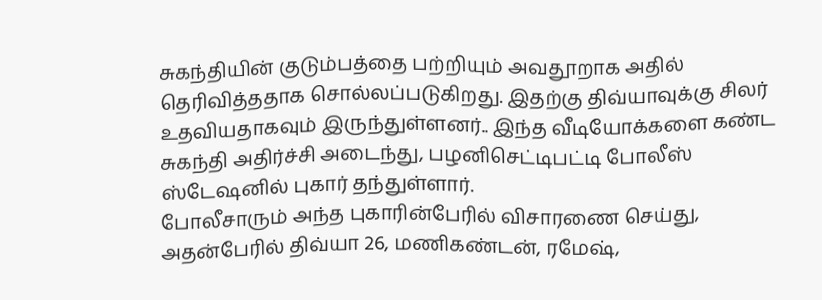சுகந்தியின் குடும்பத்தை பற்றியும் அவதூறாக அதில் தெரிவித்ததாக சொல்லப்படுகிறது. இதற்கு திவ்யாவுக்கு சிலர் உதவியதாகவும் இருந்துள்ளனர்.. இந்த வீடியோக்களை கண்ட சுகந்தி அதிர்ச்சி அடைந்து, பழனிசெட்டிபட்டி போலீஸ் ஸ்டேஷனில் புகார் தந்துள்ளார்.
போலீசாரும் அந்த புகாரின்பேரில் விசாரணை செய்து, அதன்பேரில் திவ்யா 26, மணிகண்டன், ரமேஷ்,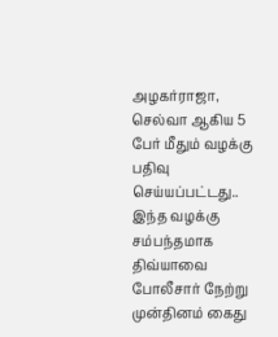அழகர்ராஜா, செல்வா ஆகிய 5 பேர் மீதும் வழக்கு பதிவு செய்யப்பட்டது.. இந்த வழக்கு சம்பந்தமாக திவ்யாவை போலீசார் நேற்று முன்தினம் கைது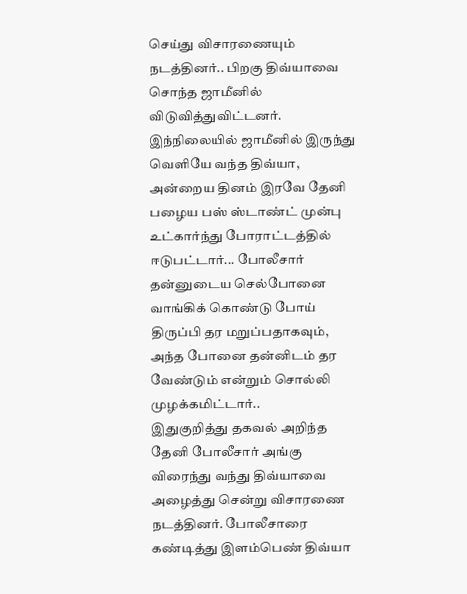செய்து விசாரணையும் நடத்தினர்.. பிறகு திவ்யாவை சொந்த ஜாமீனில் விடுவித்துவிட்டனர்.
இந்நிலையில் ஜாமீனில் இருந்து வெளியே வந்த திவ்யா, அன்றைய தினம் இரவே தேனி பழைய பஸ் ஸ்டாண்ட் முன்பு உட்கார்ந்து போராட்டத்தில் ஈடுபட்டார்... போலீசார் தன்னுடைய செல்போனை வாங்கிக் கொண்டு போய் திருப்பி தர மறுப்பதாகவும், அந்த போனை தன்னிடம் தர வேண்டும் என்றும் சொல்லி முழக்கமிட்டார்..
இதுகுறித்து தகவல் அறிந்த தேனி போலீசார் அங்கு விரைந்து வந்து திவ்யாவை அழைத்து சென்று விசாரணை நடத்தினர். போலீசாரை கண்டித்து இளம்பெண் திவ்யா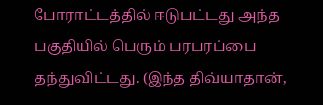போராட்டத்தில் ஈடுபட்டது அந்த பகுதியில் பெரும் பரபரப்பை தந்துவிட்டது. (இந்த திவ்யாதான்,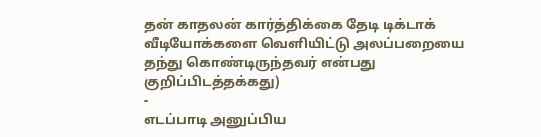தன் காதலன் கார்த்திக்கை தேடி டிக்டாக் வீடியோக்களை வெளியிட்டு அலப்பறையை தந்து கொண்டிருந்தவர் என்பது குறிப்பிடத்தக்கது)
-
எடப்பாடி அனுப்பிய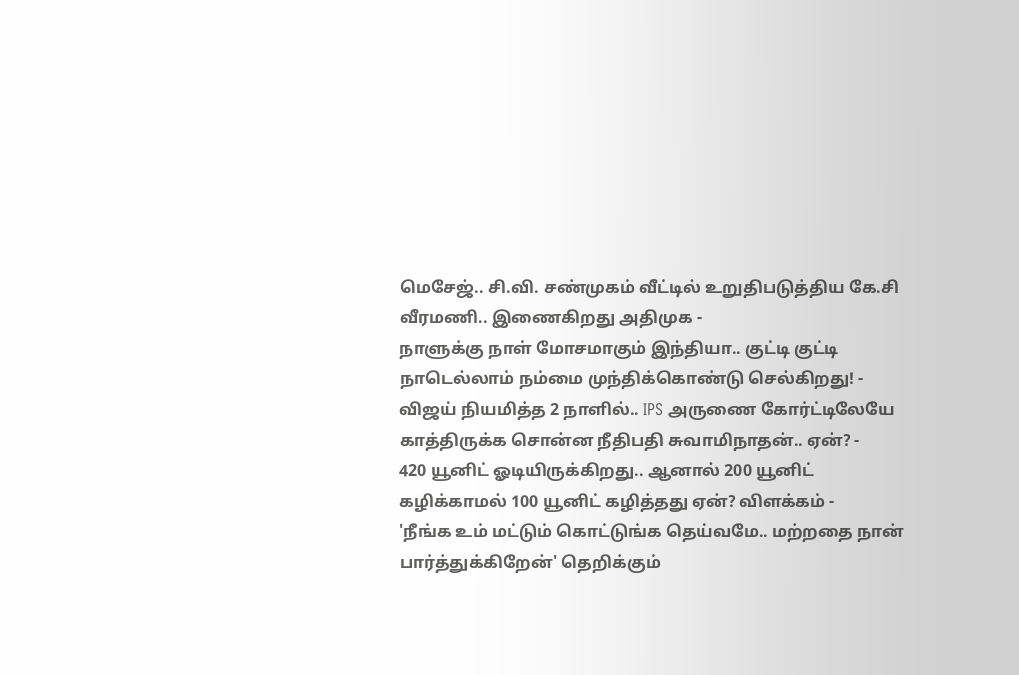மெசேஜ்.. சி.வி. சண்முகம் வீட்டில் உறுதிபடுத்திய கே.சி வீரமணி.. இணைகிறது அதிமுக -
நாளுக்கு நாள் மோசமாகும் இந்தியா.. குட்டி குட்டி நாடெல்லாம் நம்மை முந்திக்கொண்டு செல்கிறது! -
விஜய் நியமித்த 2 நாளில்.. IPS அருணை கோர்ட்டிலேயே காத்திருக்க சொன்ன நீதிபதி சுவாமிநாதன்.. ஏன்? -
420 யூனிட் ஓடியிருக்கிறது.. ஆனால் 200 யூனிட் கழிக்காமல் 100 யூனிட் கழித்தது ஏன்? விளக்கம் -
'நீங்க உம் மட்டும் கொட்டுங்க தெய்வமே.. மற்றதை நான் பார்த்துக்கிறேன்' தெறிக்கும்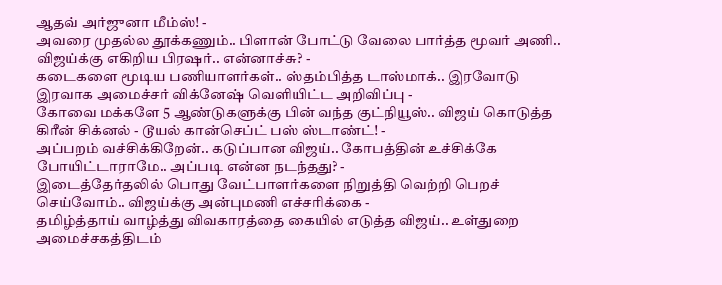ஆதவ் அர்ஜுனா மீம்ஸ்! -
அவரை முதல்ல தூக்கணும்.. பிளான் போட்டு வேலை பார்த்த மூவர் அணி.. விஜய்க்கு எகிறிய பிரஷர்.. என்னாச்சு? -
கடைகளை மூடிய பணியாளர்கள்.. ஸ்தம்பித்த டாஸ்மாக்.. இரவோடு இரவாக அமைச்சர் விக்னேஷ் வெளியிட்ட அறிவிப்பு -
கோவை மக்களே 5 ஆண்டுகளுக்கு பின் வந்த குட்நியூஸ்.. விஜய் கொடுத்த கிரீன் சிக்னல் - டூயல் கான்செப்ட் பஸ் ஸ்டாண்ட்! -
அப்பறம் வச்சிக்கிறேன்.. கடுப்பான விஜய்.. கோபத்தின் உச்சிக்கே போயிட்டாராமே.. அப்படி என்ன நடந்தது? -
இடைத்தேர்தலில் பொது வேட்பாளர்களை நிறுத்தி வெற்றி பெறச் செய்வோம்.. விஜய்க்கு அன்புமணி எச்சரிக்கை -
தமிழ்த்தாய் வாழ்த்து விவகாரத்தை கையில் எடுத்த விஜய்.. உள்துறை அமைச்சகத்திடம்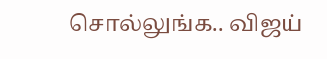சொல்லுங்க.. விஜய்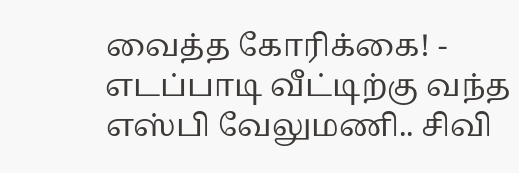வைத்த கோரிக்கை! -
எடப்பாடி வீட்டிற்கு வந்த எஸ்பி வேலுமணி.. சிவி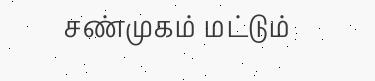சண்முகம் மட்டும்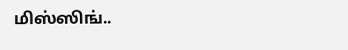மிஸ்ஸிங்..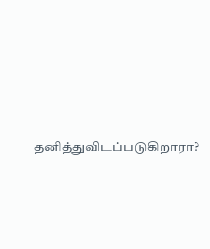தனித்துவிடப்படுகிறாரா?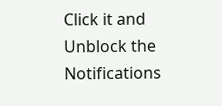Click it and Unblock the Notifications